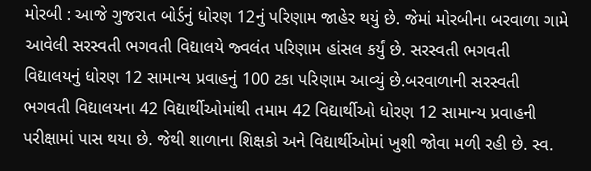મોરબી : આજે ગુજરાત બોર્ડનું ધોરણ 12નું પરિણામ જાહેર થયું છે. જેમાં મોરબીના બરવાળા ગામે આવેલી સરસ્વતી ભગવતી વિદ્યાલયે જ્વલંત પરિણામ હાંસલ કર્યું છે. સરસ્વતી ભગવતી વિદ્યાલયનું ધોરણ 12 સામાન્ય પ્રવાહનું 100 ટકા પરિણામ આવ્યું છે.બરવાળાની સરસ્વતી ભગવતી વિદ્યાલયના 42 વિદ્યાર્થીઓમાંથી તમામ 42 વિદ્યાર્થીઓ ધોરણ 12 સામાન્ય પ્રવાહની પરીક્ષામાં પાસ થયા છે. જેથી શાળાના શિક્ષકો અને વિદ્યાર્થીઓમાં ખુશી જોવા મળી રહી છે. સ્વ.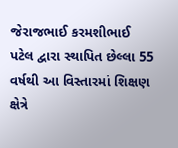જેરાજભાઈ કરમશીભાઈ પટેલ દ્વારા સ્થાપિત છેલ્લા 55 વર્ષથી આ વિસ્તારમાં શિક્ષણ ક્ષેત્રે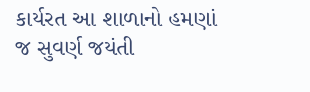કાર્યરત આ શાળાનો હમણાં જ સુવર્ણ જયંતી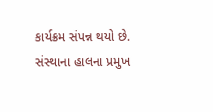કાર્યક્રમ સંપન્ન થયો છે. સંસ્થાના હાલના પ્રમુખ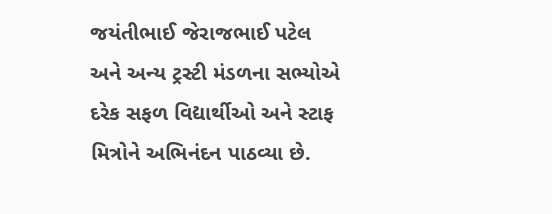જયંતીભાઈ જેરાજભાઈ પટેલ અને અન્ય ટ્રસ્ટી મંડળના સભ્યોએ દરેક સફળ વિદ્યાર્થીઓ અને સ્ટાફ મિત્રોને અભિનંદન પાઠવ્યા છે.